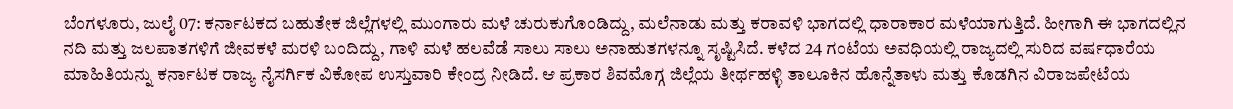ಬೆಂಗಳೂರು, ಜುಲೈ 07: ಕರ್ನಾಟಕದ ಬಹುತೇಕ ಜಿಲ್ಲೆಗಳಲ್ಲಿ ಮುಂಗಾರು ಮಳೆ ಚುರುಕುಗೊಂಡಿದ್ದು, ಮಲೆನಾಡು ಮತ್ತು ಕರಾವಳಿ ಭಾಗದಲ್ಲಿ ಧಾರಾಕಾರ ಮಳೆಯಾಗುತ್ತಿದೆ. ಹೀಗಾಗಿ ಈ ಭಾಗದಲ್ಲಿನ ನದಿ ಮತ್ತು ಜಲಪಾತಗಳಿಗೆ ಜೀವಕಳೆ ಮರಳಿ ಬಂದಿದ್ದು, ಗಾಳಿ ಮಳೆ ಹಲವೆಡೆ ಸಾಲು ಸಾಲು ಅನಾಹುತಗಳನ್ನೂ ಸೃಷ್ಟಿಸಿದೆ. ಕಳೆದ 24 ಗಂಟೆಯ ಅವಧಿಯಲ್ಲಿ ರಾಜ್ಯದಲ್ಲಿ ಸುರಿದ ವರ್ಷಧಾರೆಯ ಮಾಹಿತಿಯನ್ನು ಕರ್ನಾಟಕ ರಾಜ್ಯ ನೈಸರ್ಗಿಕ ವಿಕೋಪ ಉಸ್ತುವಾರಿ ಕೇಂದ್ರ ನೀಡಿದೆ. ಆ ಪ್ರಕಾರ ಶಿವಮೊಗ್ಗ ಜಿಲ್ಲೆಯ ತೀರ್ಥಹಳ್ಳಿ ತಾಲೂಕಿನ ಹೊನ್ನೆತಾಳು ಮತ್ತು ಕೊಡಗಿನ ವಿರಾಜಪೇಟೆಯ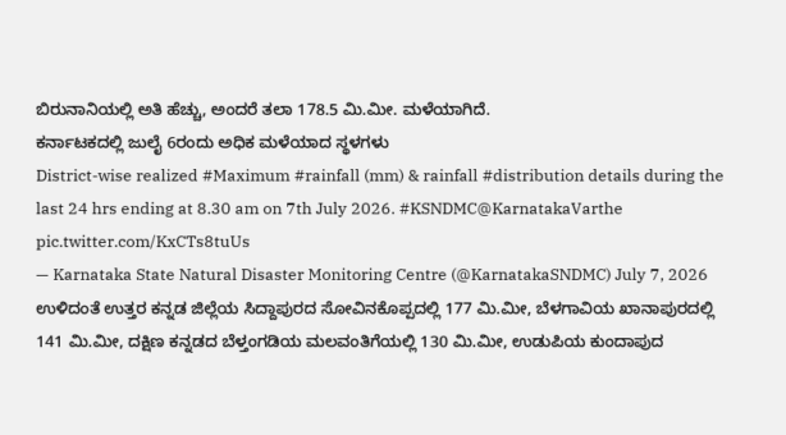ಬಿರುನಾನಿಯಲ್ಲಿ ಅತಿ ಹೆಚ್ಚು, ಅಂದರೆ ತಲಾ 178.5 ಮಿ.ಮೀ. ಮಳೆಯಾಗಿದೆ.
ಕರ್ನಾಟಕದಲ್ಲಿ ಜುಲೈ 6ರಂದು ಅಧಿಕ ಮಳೆಯಾದ ಸ್ಥಳಗಳು
District-wise realized #Maximum #rainfall (mm) & rainfall #distribution details during the last 24 hrs ending at 8.30 am on 7th July 2026. #KSNDMC@KarnatakaVarthe pic.twitter.com/KxCTs8tuUs
— Karnataka State Natural Disaster Monitoring Centre (@KarnatakaSNDMC) July 7, 2026
ಉಳಿದಂತೆ ಉತ್ತರ ಕನ್ನಡ ಜಿಲ್ಲೆಯ ಸಿದ್ದಾಪುರದ ಸೋವಿನಕೊಪ್ಪದಲ್ಲಿ 177 ಮಿ.ಮೀ, ಬೆಳಗಾವಿಯ ಖಾನಾಪುರದಲ್ಲಿ 141 ಮಿ.ಮೀ, ದಕ್ಷಿಣ ಕನ್ನಡದ ಬೆಳ್ತಂಗಡಿಯ ಮಲವಂತಿಗೆಯಲ್ಲಿ 130 ಮಿ.ಮೀ, ಉಡುಪಿಯ ಕುಂದಾಪುದ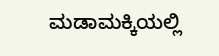ಮಡಾಮಕ್ಕಿಯಲ್ಲಿ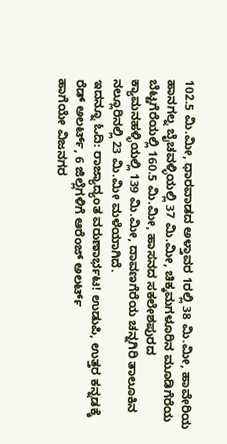102.5 ಮಿ.ಮೀ, ಧಾರವಾಡದ ಅಳ್ತಾವರ 1ರಲ್ಲಿ 38 ಮಿ.ಮೀ, ಹಾವೇರಿಯ ಹಾನಗಲ್ನ ಬೈಚವಳ್ಳಿಯಲ್ಲಿ 37 ಮಿ.ಮೀ, ಚಿಕ್ಕಮಗಳೂರಿನ ಮೂಡಿಗೆರೆಯ ಬೆಟ್ಟಗೆರೆಯಲ್ಲಿ 160.5 ಮಿ.ಮೀ, ಹಾಸನದ ಸಕಲೇಶಪುರದ ಕ್ಯಾಮನಹಳ್ಳಿಯಲ್ಲಿ 139 ಮಿ.ಮೀ, ದಾವಣಗೆರೆಯ ಚನ್ನಗಿರಿ ತಾಲೂಕಿನ ನಲ್ಲೂರಿನಲ್ಲಿ 23 ಮಿ.ಮೀ ಮಳೆಯಾಗಿದೆ.
ಇದನ್ನೂ ಓದಿ: ರಾಜ್ಯಾದ್ಯಂತ ವರುಣಾರ್ಭಟ! ಉಡುಪಿ, ಉತ್ತರ ಕನ್ನಡಕ್ಕೆ ರೆಡ್ ಅಲರ್ಟ್, 6 ಜಿಲ್ಲೆಗಳಿಗೆ ಆರೆಂಜ್ ಅಲರ್ಟ್
ಹಾಗೆಯೇ ವಿಜನಗರ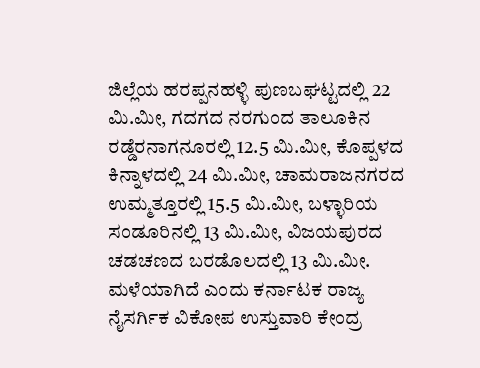ಜಿಲ್ಲೆಯ ಹರಪ್ಪನಹಳ್ಳಿ ಪುಣಬಘಟ್ಟದಲ್ಲಿ 22 ಮಿ.ಮೀ, ಗದಗದ ನರಗುಂದ ತಾಲೂಕಿನ ರಡ್ಡೆರನಾಗನೂರಲ್ಲಿ 12.5 ಮಿ.ಮೀ, ಕೊಪ್ಪಳದ ಕಿನ್ನಾಳದಲ್ಲಿ 24 ಮಿ.ಮೀ, ಚಾಮರಾಜನಗರದ ಉಮ್ಮತ್ತೂರಲ್ಲಿ 15.5 ಮಿ.ಮೀ, ಬಳ್ಳಾರಿಯ ಸಂಡೂರಿನಲ್ಲಿ 13 ಮಿ.ಮೀ, ವಿಜಯಪುರದ ಚಡಚಣದ ಬರಡೊಲದಲ್ಲಿ 13 ಮಿ.ಮೀ. ಮಳೆಯಾಗಿದೆ ಎಂದು ಕರ್ನಾಟಕ ರಾಜ್ಯ ನೈಸರ್ಗಿಕ ವಿಕೋಪ ಉಸ್ತುವಾರಿ ಕೇಂದ್ರ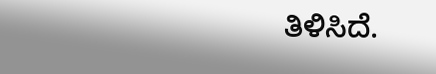ತಿಳಿಸಿದೆ.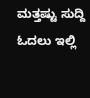ಮತ್ತಷ್ಟು ಸುದ್ದಿ ಓದಲು ಇಲ್ಲಿ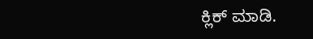ಕ್ಲಿಕ್ ಮಾಡಿ.